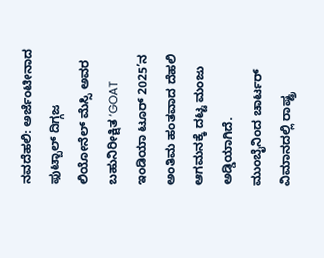ನವದೆಹಲಿ: ಅರ್ಜೆಂಟೀನಾದ ಫುಟ್ಬಾಲ್ ದಿಗ್ಗಜ ಲಿಯೋನೆಲ್ ಮೆಸ್ಸಿ ಅವರ ಬಹುನಿರೀಕ್ಷಿತ ‘GOAT ಇಂಡಿಯಾ ಟೂರ್ 2025’ನ ಅಂತಿಮ ಹಂತವಾದ ದೆಹಲಿ ಆಗಮನಕ್ಕೆ ದಟ್ಟ ಮಂಜು ಅಡ್ಡಿಯಾಗಿದೆ. ಮುಂಬೈನಿಂದ ಚಾರ್ಟರ್ ವಿಮಾನದಲ್ಲಿ ರಾಷ್ಟ್ರ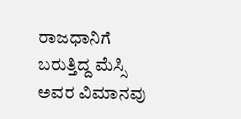ರಾಜಧಾನಿಗೆ ಬರುತ್ತಿದ್ದ ಮೆಸ್ಸಿ ಅವರ ವಿಮಾನವು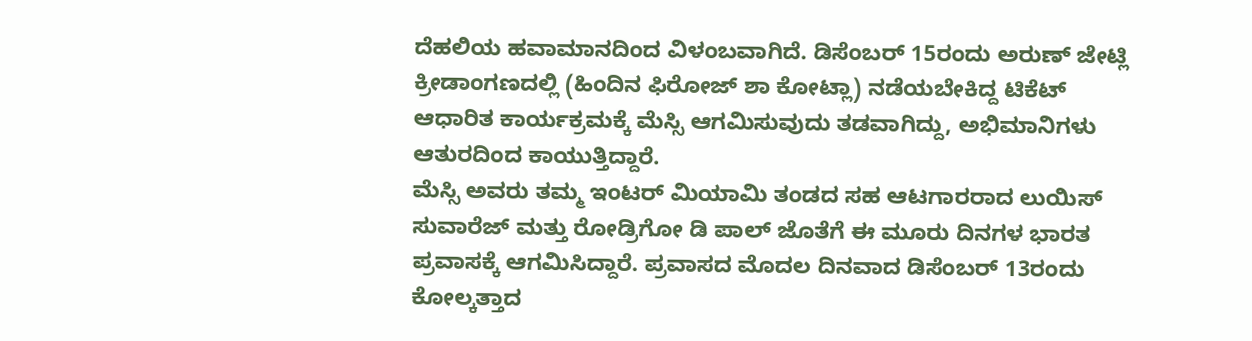ದೆಹಲಿಯ ಹವಾಮಾನದಿಂದ ವಿಳಂಬವಾಗಿದೆ. ಡಿಸೆಂಬರ್ 15ರಂದು ಅರುಣ್ ಜೇಟ್ಲಿ ಕ್ರೀಡಾಂಗಣದಲ್ಲಿ (ಹಿಂದಿನ ಫಿರೋಜ್ ಶಾ ಕೋಟ್ಲಾ) ನಡೆಯಬೇಕಿದ್ದ ಟಿಕೆಟ್ ಆಧಾರಿತ ಕಾರ್ಯಕ್ರಮಕ್ಕೆ ಮೆಸ್ಸಿ ಆಗಮಿಸುವುದು ತಡವಾಗಿದ್ದು, ಅಭಿಮಾನಿಗಳು ಆತುರದಿಂದ ಕಾಯುತ್ತಿದ್ದಾರೆ.
ಮೆಸ್ಸಿ ಅವರು ತಮ್ಮ ಇಂಟರ್ ಮಿಯಾಮಿ ತಂಡದ ಸಹ ಆಟಗಾರರಾದ ಲುಯಿಸ್ ಸುವಾರೆಜ್ ಮತ್ತು ರೋಡ್ರಿಗೋ ಡಿ ಪಾಲ್ ಜೊತೆಗೆ ಈ ಮೂರು ದಿನಗಳ ಭಾರತ ಪ್ರವಾಸಕ್ಕೆ ಆಗಮಿಸಿದ್ದಾರೆ. ಪ್ರವಾಸದ ಮೊದಲ ದಿನವಾದ ಡಿಸೆಂಬರ್ 13ರಂದು ಕೋಲ್ಕತ್ತಾದ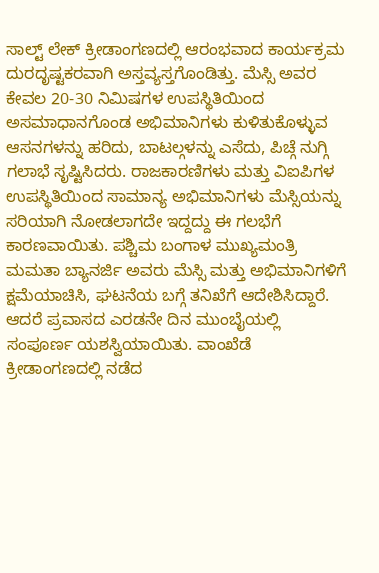ಸಾಲ್ಟ್ ಲೇಕ್ ಕ್ರೀಡಾಂಗಣದಲ್ಲಿ ಆರಂಭವಾದ ಕಾರ್ಯಕ್ರಮ ದುರದೃಷ್ಟಕರವಾಗಿ ಅಸ್ತವ್ಯಸ್ತಗೊಂಡಿತ್ತು. ಮೆಸ್ಸಿ ಅವರ ಕೇವಲ 20-30 ನಿಮಿಷಗಳ ಉಪಸ್ಥಿತಿಯಿಂದ ಅಸಮಾಧಾನಗೊಂಡ ಅಭಿಮಾನಿಗಳು ಕುಳಿತುಕೊಳ್ಳುವ ಆಸನಗಳನ್ನು ಹರಿದು, ಬಾಟಲ್ಗಳನ್ನು ಎಸೆದು, ಪಿಚ್ಗೆ ನುಗ್ಗಿ ಗಲಾಭೆ ಸೃಷ್ಟಿಸಿದರು. ರಾಜಕಾರಣಿಗಳು ಮತ್ತು ವಿಐಪಿಗಳ ಉಪಸ್ಥಿತಿಯಿಂದ ಸಾಮಾನ್ಯ ಅಭಿಮಾನಿಗಳು ಮೆಸ್ಸಿಯನ್ನು ಸರಿಯಾಗಿ ನೋಡಲಾಗದೇ ಇದ್ದದ್ದು ಈ ಗಲಭೆಗೆ ಕಾರಣವಾಯಿತು. ಪಶ್ಚಿಮ ಬಂಗಾಳ ಮುಖ್ಯಮಂತ್ರಿ ಮಮತಾ ಬ್ಯಾನರ್ಜಿ ಅವರು ಮೆಸ್ಸಿ ಮತ್ತು ಅಭಿಮಾನಿಗಳಿಗೆ ಕ್ಷಮೆಯಾಚಿಸಿ, ಘಟನೆಯ ಬಗ್ಗೆ ತನಿಖೆಗೆ ಆದೇಶಿಸಿದ್ದಾರೆ.
ಆದರೆ ಪ್ರವಾಸದ ಎರಡನೇ ದಿನ ಮುಂಬೈಯಲ್ಲಿ ಸಂಪೂರ್ಣ ಯಶಸ್ವಿಯಾಯಿತು. ವಾಂಖೆಡೆ ಕ್ರೀಡಾಂಗಣದಲ್ಲಿ ನಡೆದ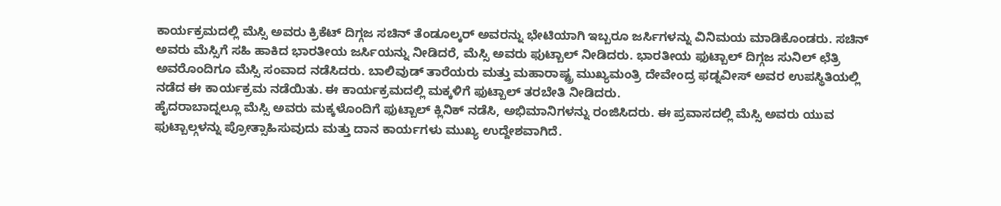ಕಾರ್ಯಕ್ರಮದಲ್ಲಿ ಮೆಸ್ಸಿ ಅವರು ಕ್ರಿಕೆಟ್ ದಿಗ್ಗಜ ಸಚಿನ್ ತೆಂಡೂಲ್ಕರ್ ಅವರನ್ನು ಭೇಟಿಯಾಗಿ ಇಬ್ಬರೂ ಜರ್ಸಿಗಳನ್ನು ವಿನಿಮಯ ಮಾಡಿಕೊಂಡರು. ಸಚಿನ್ ಅವರು ಮೆಸ್ಸಿಗೆ ಸಹಿ ಹಾಕಿದ ಭಾರತೀಯ ಜರ್ಸಿಯನ್ನು ನೀಡಿದರೆ, ಮೆಸ್ಸಿ ಅವರು ಫುಟ್ಬಾಲ್ ನೀಡಿದರು. ಭಾರತೀಯ ಫುಟ್ಬಾಲ್ ದಿಗ್ಗಜ ಸುನಿಲ್ ಛೆತ್ರಿ ಅವರೊಂದಿಗೂ ಮೆಸ್ಸಿ ಸಂವಾದ ನಡೆಸಿದರು. ಬಾಲಿವುಡ್ ತಾರೆಯರು ಮತ್ತು ಮಹಾರಾಷ್ಟ್ರ ಮುಖ್ಯಮಂತ್ರಿ ದೇವೇಂದ್ರ ಫಡ್ನವೀಸ್ ಅವರ ಉಪಸ್ಥಿತಿಯಲ್ಲಿ ನಡೆದ ಈ ಕಾರ್ಯಕ್ರಮ ನಡೆಯಿತು. ಈ ಕಾರ್ಯಕ್ರಮದಲ್ಲಿ ಮಕ್ಕಳಿಗೆ ಫುಟ್ಬಾಲ್ ತರಬೇತಿ ನೀಡಿದರು.
ಹೈದರಾಬಾದ್ನಲ್ಲೂ ಮೆಸ್ಸಿ ಅವರು ಮಕ್ಕಳೊಂದಿಗೆ ಫುಟ್ಬಾಲ್ ಕ್ಲಿನಿಕ್ ನಡೆಸಿ, ಅಭಿಮಾನಿಗಳನ್ನು ರಂಜಿಸಿದರು. ಈ ಪ್ರವಾಸದಲ್ಲಿ ಮೆಸ್ಸಿ ಅವರು ಯುವ ಫುಟ್ಬಾಲ್ಗಳನ್ನು ಪ್ರೋತ್ಸಾಹಿಸುವುದು ಮತ್ತು ದಾನ ಕಾರ್ಯಗಳು ಮುಖ್ಯ ಉದ್ದೇಶವಾಗಿದೆ.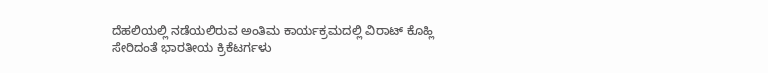ದೆಹಲಿಯಲ್ಲಿ ನಡೆಯಲಿರುವ ಅಂತಿಮ ಕಾರ್ಯಕ್ರಮದಲ್ಲಿ ವಿರಾಟ್ ಕೊಹ್ಲಿ ಸೇರಿದಂತೆ ಭಾರತೀಯ ಕ್ರಿಕೆಟರ್ಗಳು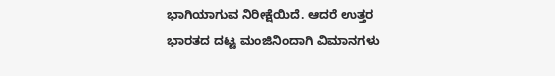ಭಾಗಿಯಾಗುವ ನಿರೀಕ್ಷೆಯಿದೆ. ಆದರೆ ಉತ್ತರ ಭಾರತದ ದಟ್ಟ ಮಂಜಿನಿಂದಾಗಿ ವಿಮಾನಗಳು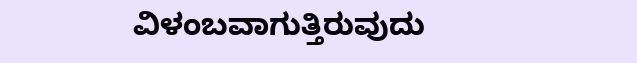ವಿಳಂಬವಾಗುತ್ತಿರುವುದು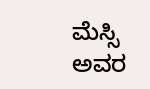ಮೆಸ್ಸಿ ಅವರ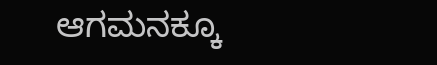ಆಗಮನಕ್ಕೂ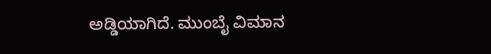ಅಡ್ಡಿಯಾಗಿದೆ. ಮುಂಬೈ ವಿಮಾನ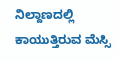ನಿಲ್ದಾಣದಲ್ಲಿ ಕಾಯುತ್ತಿರುವ ಮೆಸ್ಸಿ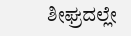ಶೀಘ್ರದಲ್ಲೇ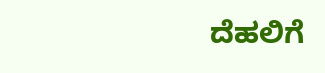ದೆಹಲಿಗೆ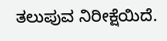ತಲುಪುವ ನಿರೀಕ್ಷೆಯಿದೆ.